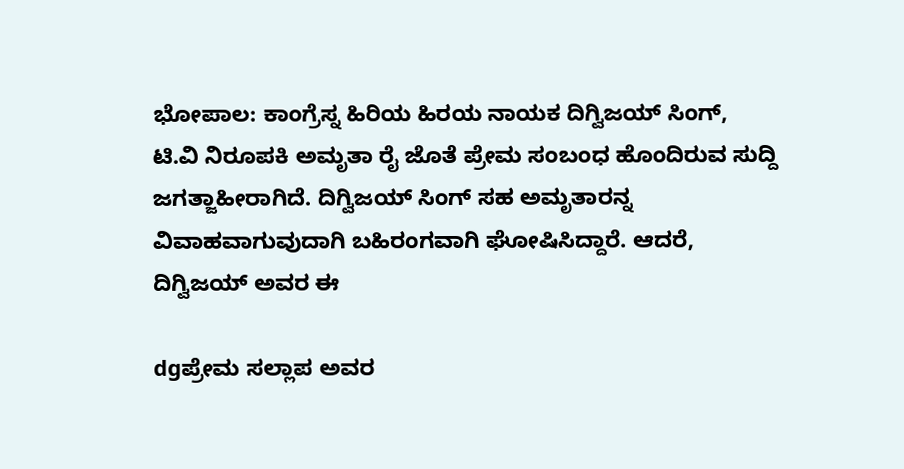ಭೋಪಾಲ: ಕಾಂಗ್ರೆಸ್ನ ಹಿರಿಯ ಹಿರಯ ನಾಯಕ ದಿಗ್ವಿಜಯ್ ಸಿಂಗ್, ಟಿ.ವಿ ನಿರೂಪಕಿ ಅಮೃತಾ ರೈ ಜೊತೆ ಪ್ರೇಮ ಸಂಬಂಧ ಹೊಂದಿರುವ ಸುದ್ದಿ ಜಗತ್ಜಾಹೀರಾಗಿದೆ. ದಿಗ್ವಿಜಯ್ ಸಿಂಗ್ ಸಹ ಅಮೃತಾರನ್ನ ವಿವಾಹವಾಗುವುದಾಗಿ ಬಹಿರಂಗವಾಗಿ ಘೋಷಿಸಿದ್ದಾರೆ. ಆದರೆ, ದಿಗ್ವಿಜಯ್ ಅವರ ಈ

dgಪ್ರೇಮ ಸಲ್ಲಾಪ ಅವರ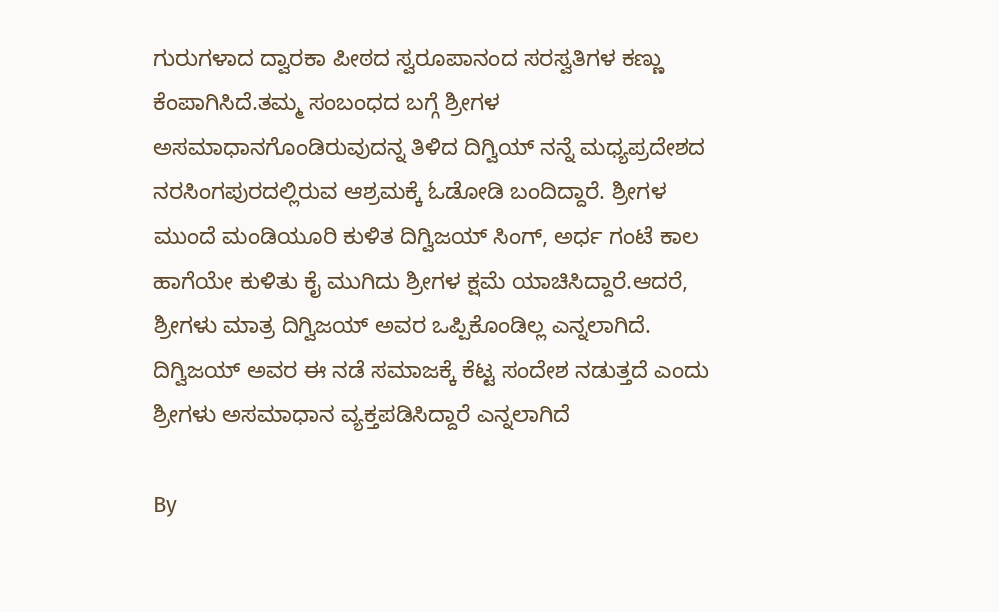ಗುರುಗಳಾದ ದ್ವಾರಕಾ ಪೀಠದ ಸ್ವರೂಪಾನಂದ ಸರಸ್ವತಿಗಳ ಕಣ್ಣು ಕೆಂಪಾಗಿಸಿದೆ.ತಮ್ಮ ಸಂಬಂಧದ ಬಗ್ಗೆ ಶ್ರೀಗಳ ಅಸಮಾಧಾನಗೊಂಡಿರುವುದನ್ನ ತಿಳಿದ ದಿಗ್ವಿಯ್ ನನ್ನೆ ಮಧ್ಯಪ್ರದೇಶದ ನರಸಿಂಗಪುರದಲ್ಲಿರುವ ಆಶ್ರಮಕ್ಕೆ ಓಡೋಡಿ ಬಂದಿದ್ದಾರೆ. ಶ್ರೀಗಳ ಮುಂದೆ ಮಂಡಿಯೂರಿ ಕುಳಿತ ದಿಗ್ವಿಜಯ್ ಸಿಂಗ್, ಅರ್ಧ ಗಂಟೆ ಕಾಲ ಹಾಗೆಯೇ ಕುಳಿತು ಕೈ ಮುಗಿದು ಶ್ರೀಗಳ ಕ್ಷಮೆ ಯಾಚಿಸಿದ್ದಾರೆ.ಆದರೆ, ಶ್ರೀಗಳು ಮಾತ್ರ ದಿಗ್ವಿಜಯ್ ಅವರ ಒಪ್ಪಿಕೊಂಡಿಲ್ಲ ಎನ್ನಲಾಗಿದೆ. ದಿಗ್ವಿಜಯ್ ಅವರ ಈ ನಡೆ ಸಮಾಜಕ್ಕೆ ಕೆಟ್ಟ ಸಂದೇಶ ನಡುತ್ತದೆ ಎಂದು ಶ್ರೀಗಳು ಅಸಮಾಧಾನ ವ್ಯಕ್ತಪಡಿಸಿದ್ದಾರೆ ಎನ್ನಲಾಗಿದೆ

By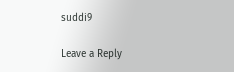suddi9

Leave a Reply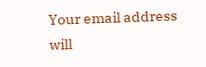Your email address will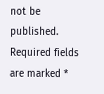not be published. Required fields are marked *